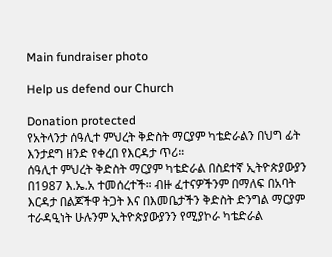Main fundraiser photo

Help us defend our Church

Donation protected
የአትላንታ ሰዓሊተ ምህረት ቅድስት ማርያም ካቴድራልን በህግ ፊት እንታደግ ዘንድ የቀረበ የእርዳታ ጥሪ።
ሰዓሊተ ምህረት ቅድስት ማርያም ካቴድራል በስደተኛ ኢትዮጵያውያን በ1987 እ.ኤ.አ ተመሰረተች። ብዙ ፈተናዎችንም በማለፍ በአባት እርዳታ በልጆችዋ ትጋት እና በእመቤታችን ቅድስት ድንግል ማርያም ተራዳዒነት ሁሉንም ኢትዮጵያውያንን የሚያኮራ ካቴድራል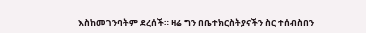እስከመገንባትም ደረሰች። ዛሬ ግን በቤተክርስትያናችን ስር ተሰብስበን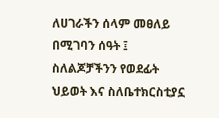ለሀገራችን ሰላም መፀለይ በሚገባን ሰዓት ፤ ስለልጆቻችንን የወደፊት ህይወት እና ስለቤተክርስቲያኗ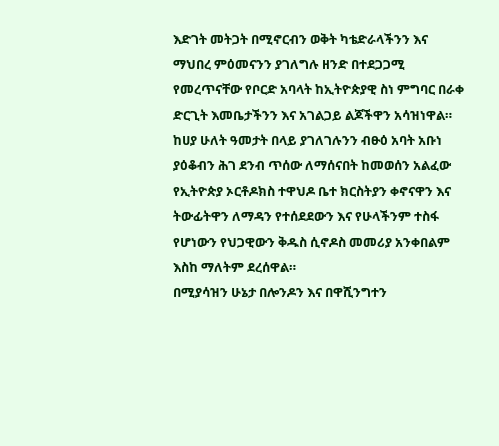እድገት መትጋት በሚኖርብን ወቅት ካቴድራላችንን እና ማህበረ ምዕመናንን ያገለግሉ ዘንድ በተደጋጋሚ የመረጥናቸው የቦርድ አባላት ከኢትዮጵያዊ ስነ ምግባር በራቀ ድርጊት እመቤታችንን እና አገልጋይ ልጆችዋን አሳዝነዋል። ከሀያ ሁለት ዓመታት በላይ ያገለገሉንን ብፁዕ አባት አቡነ ያዕቆብን ሕገ ደንብ ጥሰው ለማሰናበት ከመወሰን አልፈው የኢትዮጵያ ኦርቶዶክስ ተዋህዶ ቤተ ክርስትያን ቀኖናዋን እና ትውፊትዋን ለማዳን የተሰደደውን እና የሁላችንም ተስፋ የሆነውን የህጋዊውን ቅዱስ ሲኖዶስ መመሪያ አንቀበልም እስከ ማለትም ደረሰዋል።
በሚያሳዝን ሁኔታ በሎንዶን እና በዋሺንግተን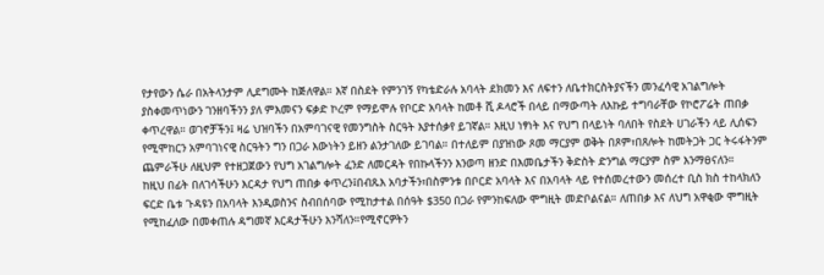የታየውን ሴራ በአትላንታም ሊደግሙት ከጅለዋል። እኛ በስደት የምንገኝ የካቴድራሉ አባላት ደክመን እና ለፍተን ለቤተክርስትያናችን መንፈሳዊ አገልግሎት ያስቀመጥነውን ገንዘባችንን ያለ ምእመናን ፍቃድ ኮረም የማይሞሉ የቦርድ አባላት ከመቶ ሺ ዶላሮች በላይ በማውጣት ለእኩይ ተግባራቸው የኮሮፖሬት ጠበቃ ቀጥረዋል። ወገኖቻችን፤ ዛሬ ህዝባችን በአምባገናዊ የመንግስት ስርዓት እያተሰቃየ ይገኛል። እዚህ ነፃነት እና የህግ በላይነት ባለበት የስደት ሀገራችን ላይ ሊሰፍን የሚሞከርን አምባገነናዊ ስርዓትን ግን በጋራ እውነትን ይዘን ልንታገለው ይገባል። በተለይም በያዝነው ጾመ ማርያም ወቅት በጾም፣በጸሎት ከመትጋት ጋር ትሩፋትንም ጨምራችሁ ለዚህም የተዘጋጀውን የህግ አገልግሎት ፈንድ ለመርዳት የበኩላችንን እንወጣ ዘንድ በእመቤታችን ቅድስት ድንግል ማርያም ስም እንማፀናለን።
ከዚህ በፊት በለገሳችሁን እርዳታ የህግ ጠበቃ ቀጥረን፤በብጹእ አባታችን፣በስምንቱ በቦርድ አባላት እና በአባላት ላይ የተሰመረተውን መሰረተ ቢስ ክስ ተከላክለን ፍርድ ቤቱ ጉዳዩን በአባላት እንዲወስንና ስብበሰባው የሚከታተል በሰዓት $350 በጋራ የምንከፍለው ሞግዚት መድቦልናል። ለጠበቃ እና ለህግ አዋቂው ሞግዚት የሚከፈለው በመቀጠሉ ዳግመኛ እርዳታችሁን እንሻለን።የሚኖርዎትን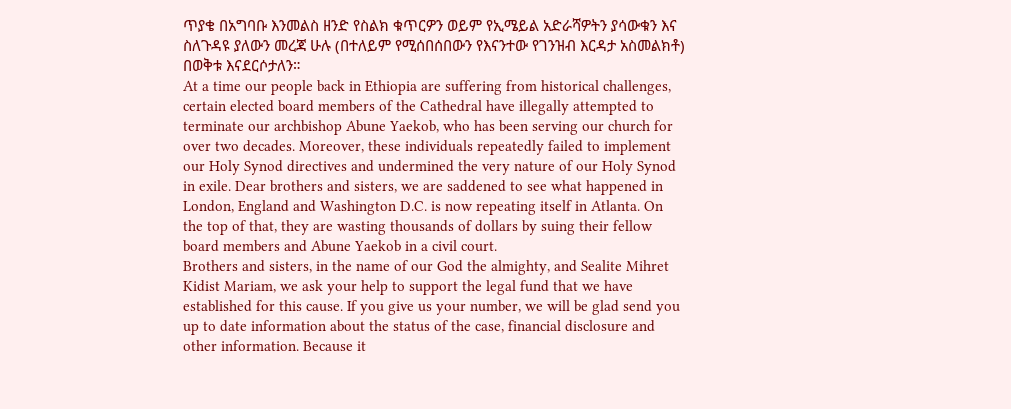ጥያቄ በአግባቡ እንመልስ ዘንድ የስልክ ቁጥርዎን ወይም የኢሜይል አድራሻዎትን ያሳውቁን እና ስለጉዳዩ ያለውን መረጃ ሁሉ (በተለይም የሚሰበሰበውን የእናንተው የገንዝብ እርዳታ አስመልክቶ) በወቅቱ እናደርሶታለን።
At a time our people back in Ethiopia are suffering from historical challenges, certain elected board members of the Cathedral have illegally attempted to terminate our archbishop Abune Yaekob, who has been serving our church for over two decades. Moreover, these individuals repeatedly failed to implement our Holy Synod directives and undermined the very nature of our Holy Synod in exile. Dear brothers and sisters, we are saddened to see what happened in London, England and Washington D.C. is now repeating itself in Atlanta. On the top of that, they are wasting thousands of dollars by suing their fellow board members and Abune Yaekob in a civil court.
Brothers and sisters, in the name of our God the almighty, and Sealite Mihret Kidist Mariam, we ask your help to support the legal fund that we have established for this cause. If you give us your number, we will be glad send you up to date information about the status of the case, financial disclosure and other information. Because it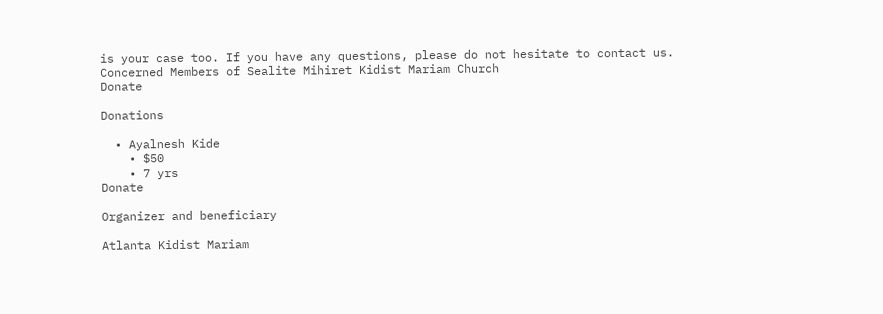is your case too. If you have any questions, please do not hesitate to contact us.
Concerned Members of Sealite Mihiret Kidist Mariam Church
Donate

Donations

  • Ayalnesh Kide
    • $50
    • 7 yrs
Donate

Organizer and beneficiary

Atlanta Kidist Mariam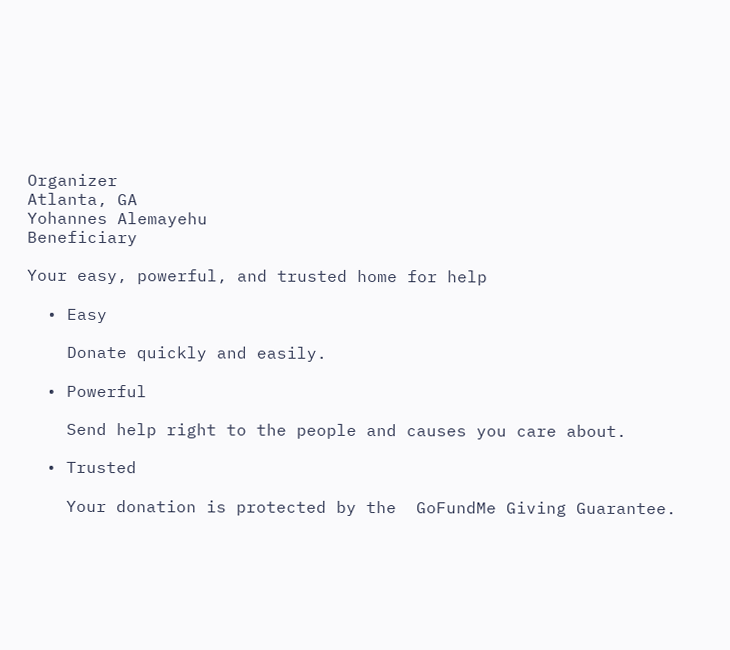Organizer
Atlanta, GA
Yohannes Alemayehu
Beneficiary

Your easy, powerful, and trusted home for help

  • Easy

    Donate quickly and easily.

  • Powerful

    Send help right to the people and causes you care about.

  • Trusted

    Your donation is protected by the  GoFundMe Giving Guarantee.